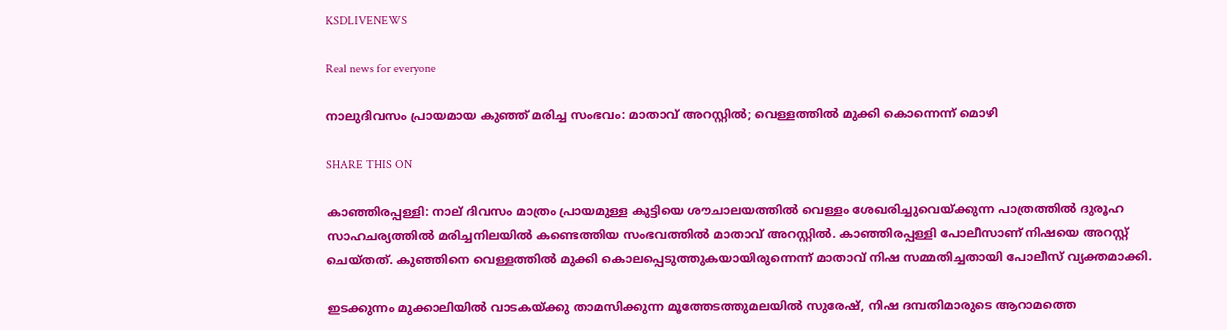KSDLIVENEWS

Real news for everyone

നാലുദിവസം പ്രായമായ കുഞ്ഞ് മരിച്ച സംഭവം: മാതാവ് അറസ്റ്റില്‍; വെള്ളത്തില്‍ മുക്കി കൊന്നെന്ന് മൊഴി

SHARE THIS ON

കാഞ്ഞിരപ്പള്ളി: നാല് ദിവസം മാത്രം പ്രായമുള്ള കുട്ടിയെ ശൗചാലയത്തിൽ വെള്ളം ശേഖരിച്ചുവെയ്ക്കുന്ന പാത്രത്തിൽ ദുരൂഹ സാഹചര്യത്തിൽ മരിച്ചനിലയിൽ കണ്ടെത്തിയ സംഭവത്തിൽ മാതാവ് അറസ്റ്റിൽ. കാഞ്ഞിരപ്പള്ളി പോലീസാണ് നിഷയെ അറസ്റ്റ് ചെയ്തത്. കുഞ്ഞിനെ വെള്ളത്തിൽ മുക്കി കൊലപ്പെടുത്തുകയായിരുന്നെന്ന് മാതാവ് നിഷ സമ്മതിച്ചതായി പോലീസ് വ്യക്തമാക്കി.

ഇടക്കുന്നം മുക്കാലിയിൽ വാടകയ്ക്കു താമസിക്കുന്ന മൂത്തേടത്തുമലയിൽ സുരേഷ്, നിഷ ദമ്പതിമാരുടെ ആറാമത്തെ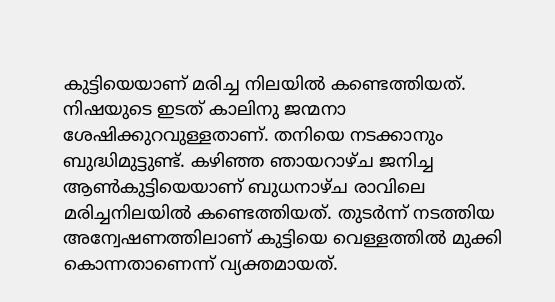കുട്ടിയെയാണ് മരിച്ച നിലയിൽ കണ്ടെത്തിയത്. നിഷയുടെ ഇടത് കാലിനു ജന്മനാ ശേഷിക്കുറവുള്ളതാണ്. തനിയെ നടക്കാനും ബുദ്ധിമുട്ടുണ്ട്. കഴിഞ്ഞ ഞായറാഴ്ച ജനിച്ച ആൺകുട്ടിയെയാണ് ബുധനാഴ്ച രാവിലെ മരിച്ചനിലയിൽ കണ്ടെത്തിയത്. തുടർന്ന് നടത്തിയ അന്വേഷണത്തിലാണ് കുട്ടിയെ വെള്ളത്തിൽ മുക്കി കൊന്നതാണെന്ന് വ്യക്തമായത്.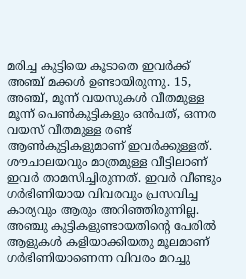മരിച്ച കുട്ടിയെ കൂടാതെ ഇവർക്ക് അഞ്ച് മക്കൾ ഉണ്ടായിരുന്നു. 15, അഞ്ച്, മൂന്ന് വയസുകൾ വീതമുള്ള മൂന്ന് പെൺകുട്ടികളും ഒൻപത്, ഒന്നര വയസ് വീതമുള്ള രണ്ട് ആൺകുട്ടികളുമാണ് ഇവർക്കുള്ളത്. ശൗചാലയവും മാത്രമുള്ള വീട്ടിലാണ് ഇവർ താമസിച്ചിരുന്നത്. ഇവർ വീണ്ടും ഗർഭിണിയായ വിവരവും പ്രസവിച്ച കാര്യവും ആരും അറിഞ്ഞിരുന്നില്ല. അഞ്ചു കുട്ടികളുണ്ടായതിന്റെ പേരിൽ ആളുകൾ കളിയാക്കിയതു മൂലമാണ് ഗർഭിണിയാണെന്ന വിവരം മറച്ചു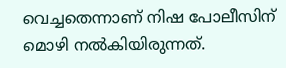വെച്ചതെന്നാണ് നിഷ പോലീസിന് മൊഴി നൽകിയിരുന്നത്.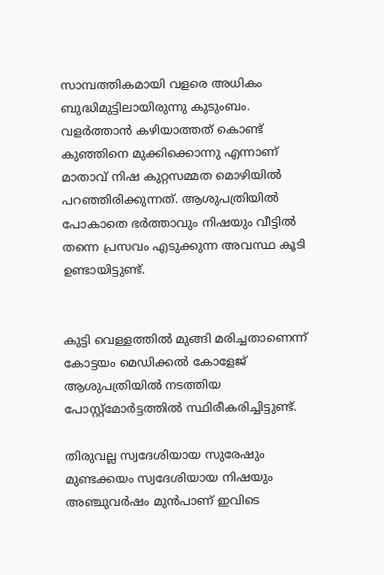സാമ്പത്തികമായി വളരെ അധികം ബുദ്ധിമുട്ടിലായിരുന്നു കുടുംബം. വളർത്താൻ കഴിയാത്തത് കൊണ്ട് കുഞ്ഞിനെ മുക്കിക്കൊന്നു എന്നാണ് മാതാവ് നിഷ കുറ്റസമ്മത മൊഴിയിൽ പറഞ്ഞിരിക്കുന്നത്. ആശുപത്രിയിൽ പോകാതെ ഭർത്താവും നിഷയും വീട്ടിൽ തന്നെ പ്രസവം എടുക്കുന്ന അവസ്ഥ കൂടി ഉണ്ടായിട്ടുണ്ട്.


കുട്ടി വെള്ളത്തിൽ മുങ്ങി മരിച്ചതാണെന്ന് കോട്ടയം മെഡിക്കൽ കോളേജ് ആശുപത്രിയിൽ നടത്തിയ പോസ്റ്റ്മോർട്ടത്തിൽ സ്ഥിരീകരിച്ചിട്ടുണ്ട്.

തിരുവല്ല സ്വദേശിയായ സുരേഷും മുണ്ടക്കയം സ്വദേശിയായ നിഷയും അഞ്ചുവർഷം മുൻപാണ് ഇവിടെ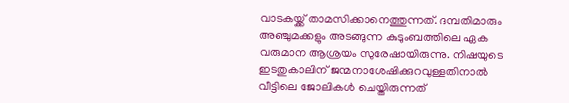വാടകയ്ക്ക് താമസിക്കാനെത്തുന്നത്. ദമ്പതിമാരും അഞ്ചുമക്കളും അടങ്ങുന്ന കുടുംബത്തിലെ ഏക വരുമാന ആശ്രയം സുരേഷായിരുന്നു. നിഷയുടെ ഇടതുകാലിന് ജന്മനാശേഷിക്കുറവുള്ളതിനാൽ വീട്ടിലെ ജോലികൾ ചെയ്തിരുന്നത്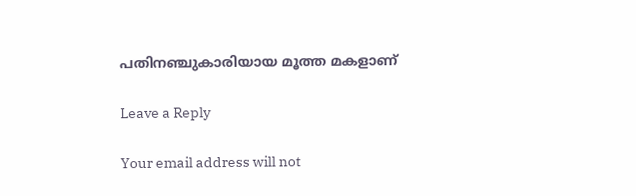പതിനഞ്ചുകാരിയായ മൂത്ത മകളാണ്

Leave a Reply

Your email address will not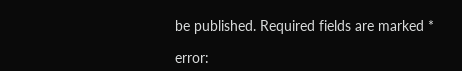be published. Required fields are marked *

error: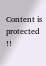Content is protected !!